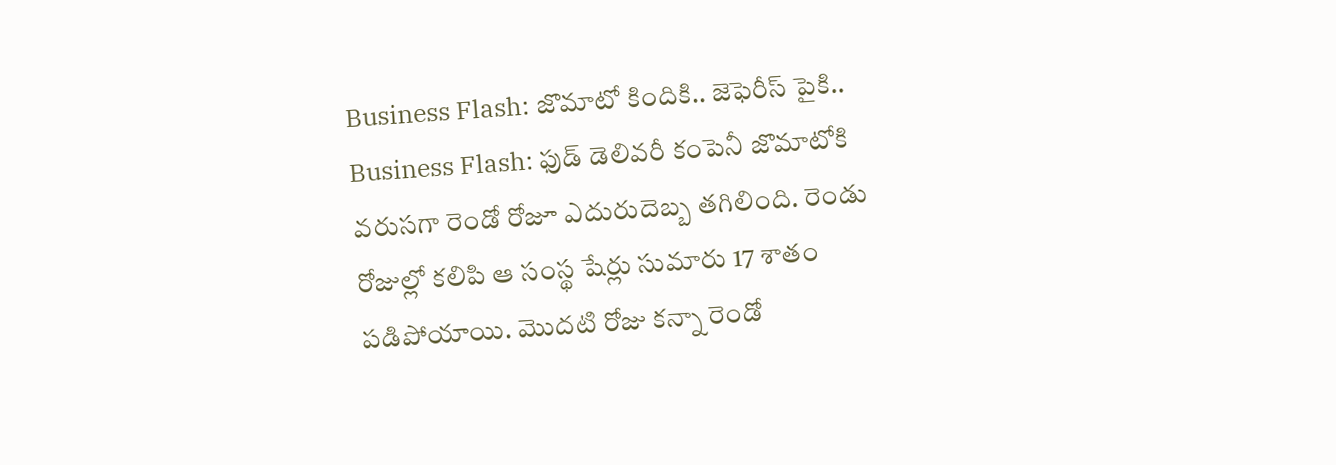Business Flash: జొమాటో కిందికి.. జెఫెరీస్ పైకి..
Business Flash: ఫుడ్ డెలివరీ కంపెనీ జొమాటోకి వరుసగా రెండో రోజూ ఎదురుదెబ్బ తగిలింది. రెండు రోజుల్లో కలిపి ఆ సంస్థ షేర్లు సుమారు 17 శాతం పడిపోయాయి. మొదటి రోజు కన్నా రెండో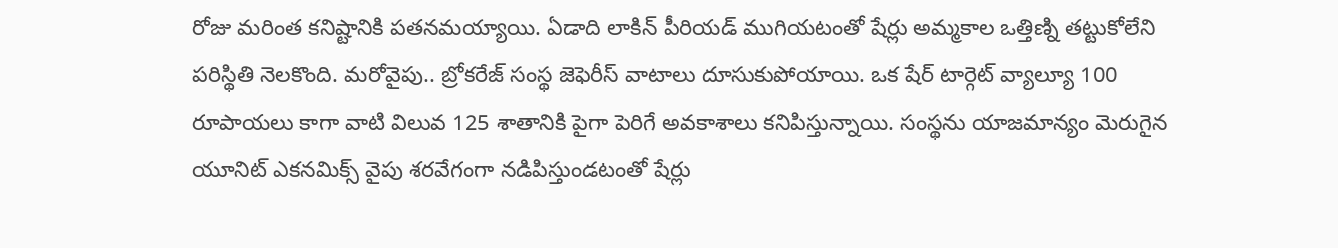రోజు మరింత కనిష్టానికి పతనమయ్యాయి. ఏడాది లాకిన్ పీరియడ్ ముగియటంతో షేర్లు అమ్మకాల ఒత్తిణ్ని తట్టుకోలేని పరిస్థితి నెలకొంది. మరోవైపు.. బ్రోకరేజ్ సంస్థ జెఫెరీస్ వాటాలు దూసుకుపోయాయి. ఒక షేర్ టార్గెట్ వ్యాల్యూ 100 రూపాయలు కాగా వాటి విలువ 125 శాతానికి పైగా పెరిగే అవకాశాలు కనిపిస్తున్నాయి. సంస్థను యాజమాన్యం మెరుగైన యూనిట్ ఎకనమిక్స్ వైపు శరవేగంగా నడిపిస్తుండటంతో షేర్లు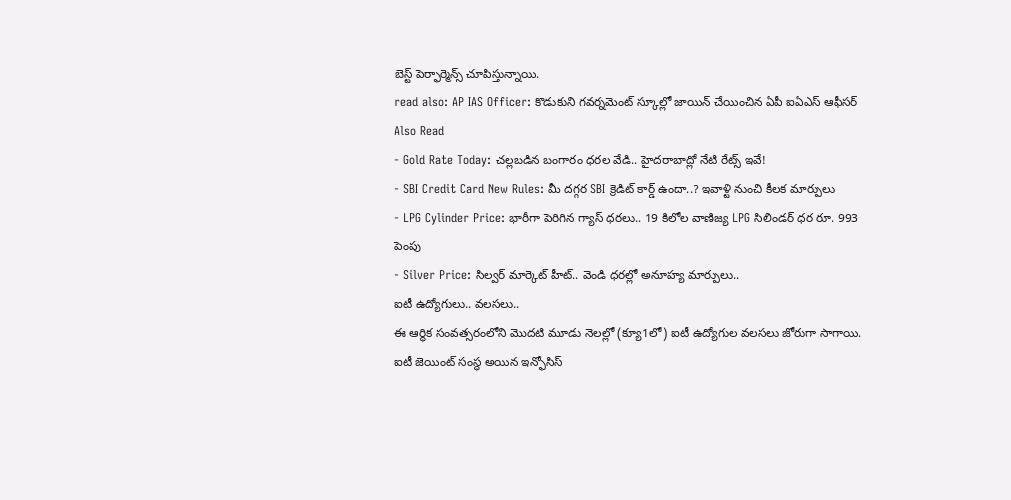బెస్ట్ పెర్ఫార్మెన్స్ చూపిస్తున్నాయి.
read also: AP IAS Officer: కొడుకుని గవర్నమెంట్ స్కూల్లో జాయిన్ చేయించిన ఏపీ ఐఏఎస్ ఆఫీసర్
Also Read
- Gold Rate Today: చల్లబడిన బంగారం ధరల వేడి.. హైదరాబాద్లో నేటి రేట్స్ ఇవే!
- SBI Credit Card New Rules: మీ దగ్గర SBI క్రెడిట్ కార్డ్ ఉందా..? ఇవాళ్టి నుంచి కీలక మార్పులు
- LPG Cylinder Price: భారీగా పెరిగిన గ్యాస్ ధరలు.. 19 కిలోల వాణిజ్య LPG సిలిండర్ ధర రూ. 993 పెంపు
- Silver Price: సిల్వర్ మార్కెట్ హీట్.. వెండి ధరల్లో అనూహ్య మార్పులు..
ఐటీ ఉద్యోగులు.. వలసలు..
ఈ ఆర్థిక సంవత్సరంలోని మొదటి మూడు నెలల్లో (క్యూ1లో) ఐటీ ఉద్యోగుల వలసలు జోరుగా సాగాయి. ఐటీ జెయింట్ సంస్థ అయిన ఇన్ఫోసిస్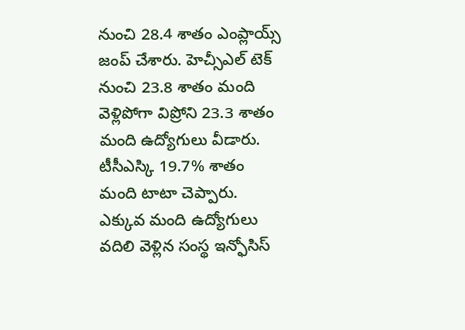నుంచి 28.4 శాతం ఎంప్లాయ్స్ జంప్ చేశారు. హెచ్సీఎల్ టెక్ నుంచి 23.8 శాతం మంది వెళ్లిపోగా విప్రోని 23.3 శాతం మంది ఉద్యోగులు వీడారు. టీసీఎస్కి 19.7% శాతం మంది టాటా చెప్పారు. ఎక్కువ మంది ఉద్యోగులు వదిలి వెళ్లిన సంస్థ ఇన్ఫోసిస్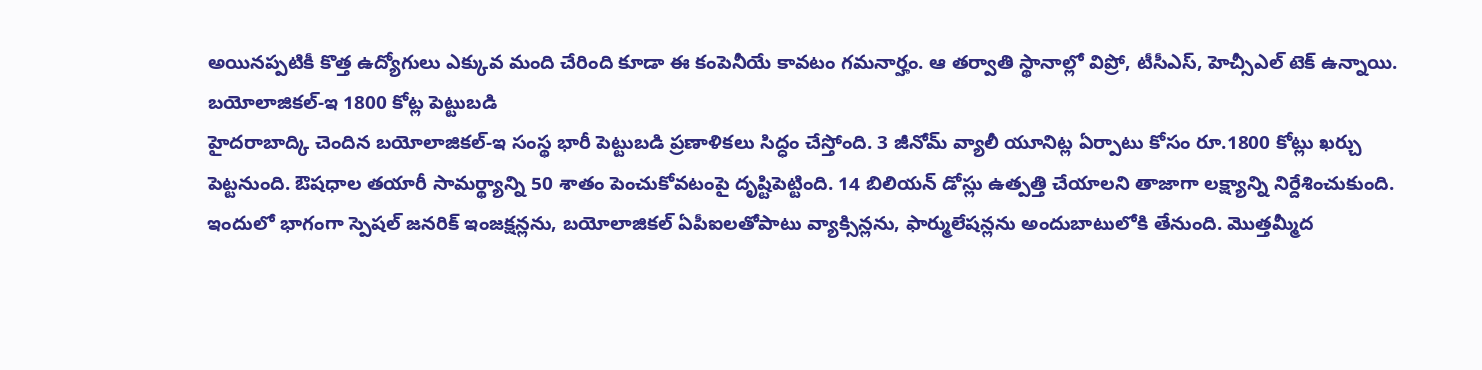అయినప్పటికీ కొత్త ఉద్యోగులు ఎక్కువ మంది చేరింది కూడా ఈ కంపెనీయే కావటం గమనార్హం. ఆ తర్వాతి స్థానాల్లో విప్రో, టీసీఎస్, హెచ్సీఎల్ టెక్ ఉన్నాయి.
బయోలాజికల్-ఇ 1800 కోట్ల పెట్టుబడి
హైదరాబాద్కి చెందిన బయోలాజికల్-ఇ సంస్థ భారీ పెట్టుబడి ప్రణాళికలు సిద్ధం చేస్తోంది. 3 జీనోమ్ వ్యాలీ యూనిట్ల ఏర్పాటు కోసం రూ.1800 కోట్లు ఖర్చు పెట్టనుంది. ఔషధాల తయారీ సామర్థ్యాన్ని 50 శాతం పెంచుకోవటంపై దృష్టిపెట్టింది. 14 బిలియన్ డోస్లు ఉత్పత్తి చేయాలని తాజాగా లక్ష్యాన్ని నిర్దేశించుకుంది. ఇందులో భాగంగా స్పెషల్ జనరిక్ ఇంజక్షన్లను, బయోలాజికల్ ఏపీఐలతోపాటు వ్యాక్సిన్లను, ఫార్ములేషన్లను అందుబాటులోకి తేనుంది. మొత్తమ్మీద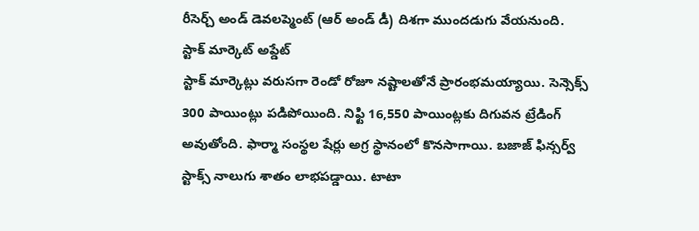రీసెర్చ్ అండ్ డెవలప్మెంట్ (ఆర్ అండ్ డీ) దిశగా ముందడుగు వేయనుంది.
స్టాక్ మార్కెట్ అప్డేట్
స్టాక్ మార్కెట్లు వరుసగా రెండో రోజూ నష్టాలతోనే ప్రారంభమయ్యాయి. సెన్సెక్స్ 300 పాయింట్లు పడిపోయింది. నిఫ్టి 16,550 పాయింట్లకు దిగువన ట్రేడింగ్ అవుతోంది. ఫార్మా సంస్థల షేర్లు అగ్ర స్థానంలో కొనసాగాయి. బజాజ్ ఫిన్సర్వ్ స్టాక్స్ నాలుగు శాతం లాభపడ్డాయి. టాటా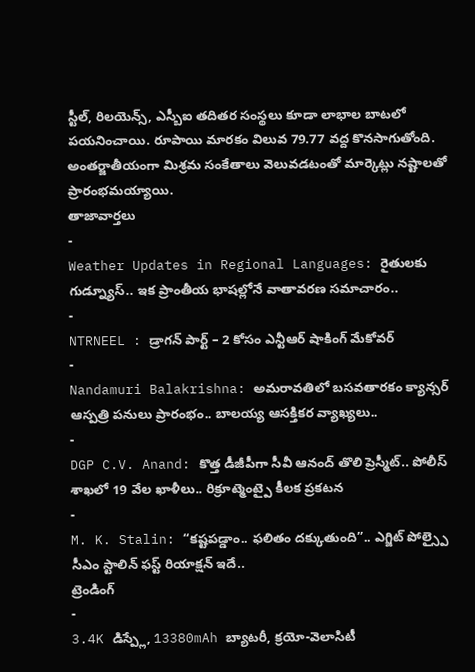స్టీల్, రిలయెన్స్, ఎస్బీఐ తదితర సంస్థలు కూడా లాభాల బాటలో పయనించాయి. రూపాయి మారకం విలువ 79.77 వద్ద కొనసాగుతోంది. అంతర్జాతీయంగా మిశ్రమ సంకేతాలు వెలువడటంతో మార్కెట్లు నష్టాలతో ప్రారంభమయ్యాయి.
తాజావార్తలు
-
Weather Updates in Regional Languages: రైతులకు గుడ్న్యూస్.. ఇక ప్రాంతీయ భాషల్లోనే వాతావరణ సమాచారం..
-
NTRNEEL : డ్రాగన్ పార్ట్ – 2 కోసం ఎన్టీఆర్ షాకింగ్ మేకోవర్
-
Nandamuri Balakrishna: అమరావతిలో బసవతారకం క్యాన్సర్ ఆస్పత్రి పనులు ప్రారంభం.. బాలయ్య ఆసక్తికర వ్యాఖ్యలు..
-
DGP C.V. Anand: కొత్త డీజీపీగా సీవీ ఆనంద్ తొలి ప్రెస్మీట్.. పోలీస్ శాఖలో 19 వేల ఖాళీలు.. రిక్రూట్మెంట్పై కీలక ప్రకటన
-
M. K. Stalin: “కష్టపడ్డాం.. ఫలితం దక్కుతుంది”.. ఎగ్జిట్ పోల్స్పై సీఎం స్టాలిన్ ఫస్ట్ రియాక్షన్ ఇదే..
ట్రెండింగ్
-
3.4K డిస్ప్లే, 13380mAh బ్యాటరీ, క్రయో-వెలాసిటీ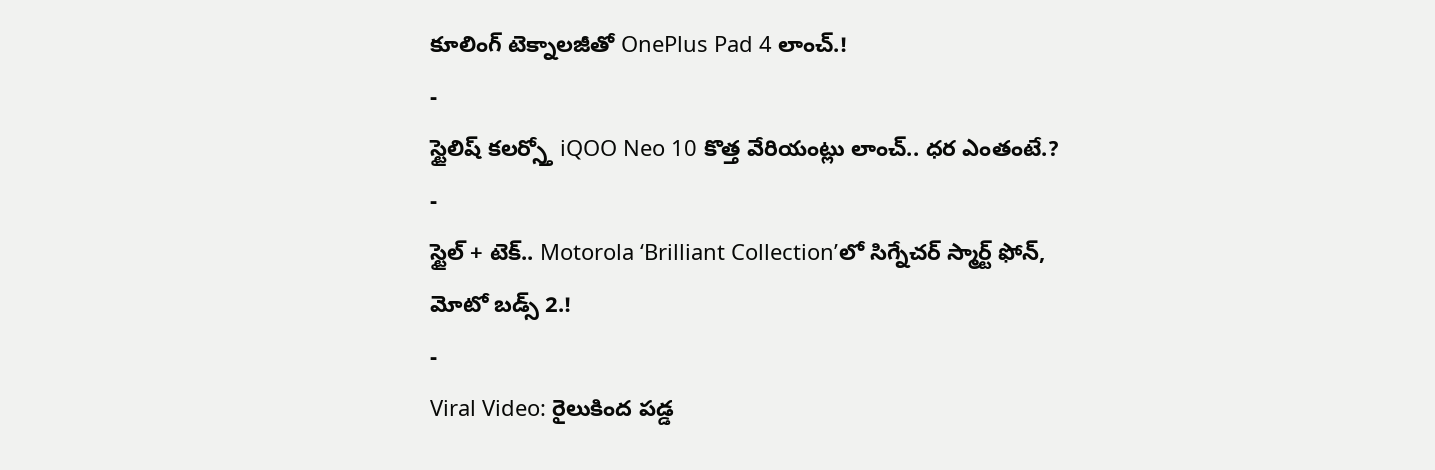కూలింగ్ టెక్నాలజీతో OnePlus Pad 4 లాంచ్.!
-
స్టైలిష్ కలర్స్తో iQOO Neo 10 కొత్త వేరియంట్లు లాంచ్.. ధర ఎంతంటే.?
-
స్టైల్ + టెక్.. Motorola ‘Brilliant Collection’లో సిగ్నేచర్ స్మార్ట్ ఫోన్, మోటో బడ్స్ 2.!
-
Viral Video: రైలుకింద పడ్డ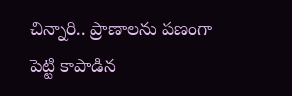చిన్నారి.. ప్రాణాలను పణంగా పెట్టి కాపాడిన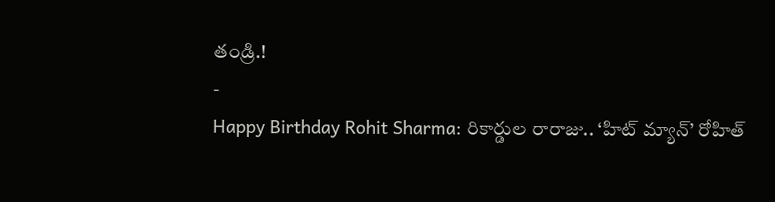తండ్రి.!
-
Happy Birthday Rohit Sharma: రికార్డుల రారాజు.. ‘హిట్ మ్యాన్’ రోహిత్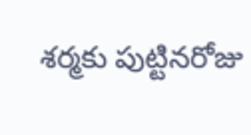శర్మకు పుట్టినరోజు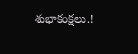శుభాకంక్షలు.!